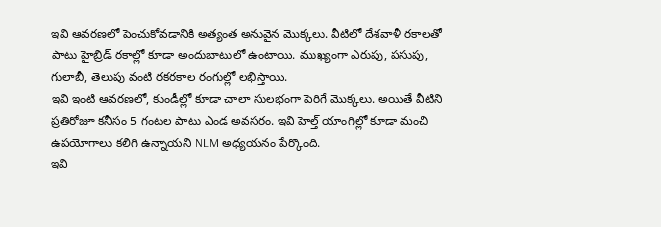ఇవి ఆవరణలో పెంచుకోవడానికి అత్యంత అనువైన మొక్కలు. వీటిలో దేశవాళీ రకాలతో పాటు హైబ్రిడ్ రకాల్లో కూడా అందుబాటులో ఉంటాయి. ముఖ్యంగా ఎరుపు, పసుపు, గులాబీ, తెలుపు వంటి రకరకాల రంగుల్లో లభిస్తాయి.
ఇవి ఇంటి ఆవరణలో, కుండీల్లో కూడా చాలా సులభంగా పెరిగే మొక్కలు. అయితే వీటిని ప్రతిరోజూ కనీసం 5 గంటల పాటు ఎండ అవసరం. ఇవి హెల్త్ యాంగిల్లో కూడా మంచి ఉపయోగాలు కలిగి ఉన్నాయని NLM అధ్యయనం పేర్కొంది.
ఇవి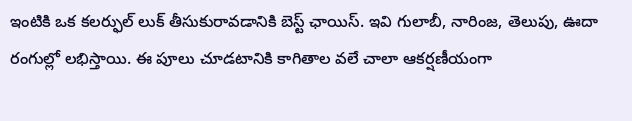ఇంటికి ఒక కలర్ఫుల్ లుక్ తీసుకురావడానికి బెస్ట్ ఛాయిస్. ఇవి గులాబీ, నారింజ, తెలుపు, ఊదా రంగుల్లో లభిస్తాయి. ఈ పూలు చూడటానికి కాగితాల వలే చాలా ఆకర్షణీయంగా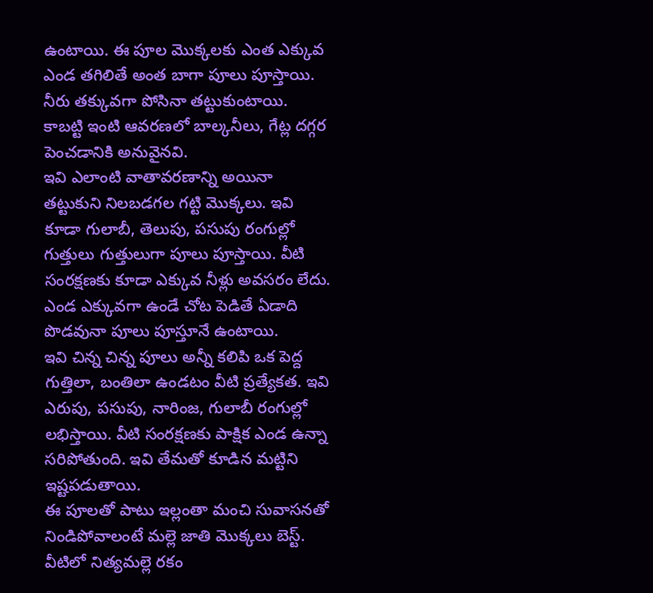ఉంటాయి. ఈ పూల మొక్కలకు ఎంత ఎక్కువ ఎండ తగిలితే అంత బాగా పూలు పూస్తాయి. నీరు తక్కువగా పోసినా తట్టుకుంటాయి. కాబట్టి ఇంటి ఆవరణలో బాల్కనీలు, గేట్ల దగ్గర పెంచడానికి అనువైనవి.
ఇవి ఎలాంటి వాతావరణాన్ని అయినా తట్టుకుని నిలబడగల గట్టి మొక్కలు. ఇవి కూడా గులాబీ, తెలుపు, పసుపు రంగుల్లో గుత్తులు గుత్తులుగా పూలు పూస్తాయి. వీటి సంరక్షణకు కూడా ఎక్కువ నీళ్లు అవసరం లేదు. ఎండ ఎక్కువగా ఉండే చోట పెడితే ఏడాది పొడవునా పూలు పూస్తూనే ఉంటాయి.
ఇవి చిన్న చిన్న పూలు అన్నీ కలిపి ఒక పెద్ద గుత్తిలా, బంతిలా ఉండటం వీటి ప్రత్యేకత. ఇవి ఎరుపు, పసుపు, నారింజ, గులాబీ రంగుల్లో లభిస్తాయి. వీటి సంరక్షణకు పాక్షిక ఎండ ఉన్నా సరిపోతుంది. ఇవి తేమతో కూడిన మట్టిని ఇష్టపడుతాయి.
ఈ పూలతో పాటు ఇల్లంతా మంచి సువాసనతో నిండిపోవాలంటే మల్లె జాతి మొక్కలు బెస్ట్. వీటిలో నిత్యమల్లె రకం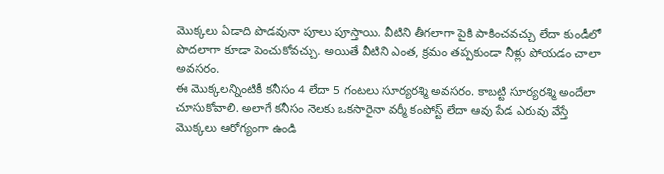మొక్కలు ఏడాది పొడవునా పూలు పూస్తాయి. వీటిని తీగలాగా పైకి పాకించవచ్చు లేదా కుండీలో పొదలాగా కూడా పెంచుకోవచ్చు. అయితే వీటిని ఎంత, క్రమం తప్పకుండా నీళ్లు పోయడం చాలా అవసరం.
ఈ మొక్కలన్నింటికీ కనీసం 4 లేదా 5 గంటలు సూర్యరశ్మి అవసరం. కాబట్టి సూర్యరశ్మి అందేలా చూసుకోవాలి. అలాగే కనీసం నెలకు ఒకసారైనా వర్మీ కంపోస్ట్ లేదా ఆవు పేడ ఎరువు వేస్తే మొక్కలు ఆరోగ్యంగా ఉండి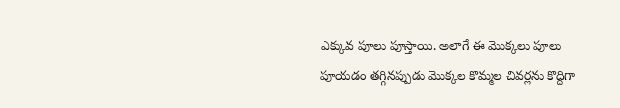ఎక్కువ పూలు పూస్తాయి. అలాగే ఈ మొక్కలు పూలు పూయడం తగ్గినప్పుడు మొక్కల కొమ్మల చివర్లను కొద్దిగా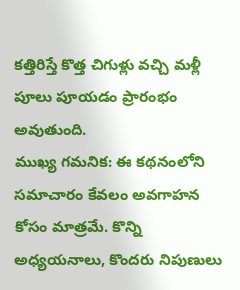కత్తిరిస్తే కొత్త చిగుళ్లు వచ్చి మళ్లీ పూలు పూయడం ప్రారంభం అవుతుంది.
ముఖ్య గమనిక: ఈ కథనంలోని సమాచారం కేవలం అవగాహన కోసం మాత్రమే. కొన్ని అధ్యయనాలు, కొందరు నిపుణులు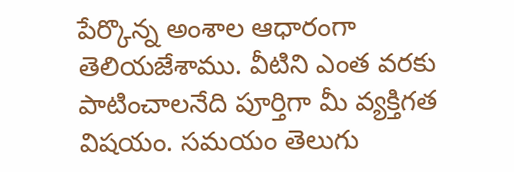పేర్కొన్న అంశాల ఆధారంగా తెలియజేశాము. వీటిని ఎంత వరకు పాటించాలనేది పూర్తిగా మీ వ్యక్తిగత విషయం. సమయం తెలుగు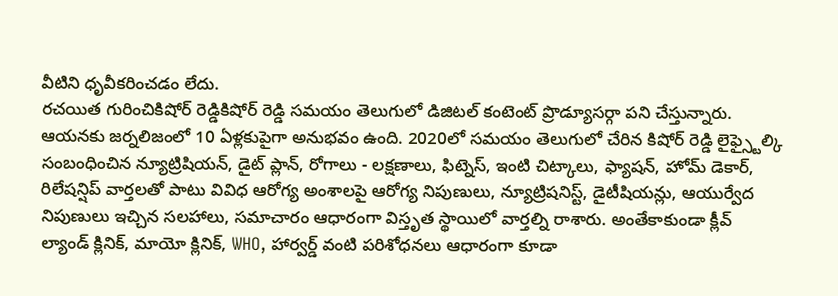వీటిని ధృవీకరించడం లేదు.
రచయిత గురించికిషోర్ రెడ్డికిషోర్ రెడ్డి సమయం తెలుగులో డిజిటల్ కంటెంట్ ప్రొడ్యూసర్గా పని చేస్తున్నారు. ఆయనకు జర్నలిజంలో 10 ఏళ్లకుపైగా అనుభవం ఉంది. 2020లో సమయం తెలుగులో చేరిన కిషోర్ రెడ్డి లైఫ్స్టైల్కి సంబంధించిన న్యూట్రిషియన్, డైట్ ప్లాన్, రోగాలు - లక్షణాలు, ఫిట్నెస్, ఇంటి చిట్కాలు, ఫ్యాషన్, హోమ్ డెకార్, రిలేషన్షిప్ వార్తలతో పాటు వివిధ ఆరోగ్య అంశాలపై ఆరోగ్య నిపుణులు, న్యూట్రిషనిస్ట్, డైటీషియన్లు, ఆయుర్వేద నిపుణులు ఇచ్చిన సలహాలు, సమాచారం ఆధారంగా విస్తృత స్థాయిలో వార్తల్ని రాశారు. అంతేకాకుండా క్లీవ్ ల్యాండ్ క్లినిక్, మాయో క్లినిక్, WHO, హార్వర్డ్ వంటి పరిశోధనలు ఆధారంగా కూడా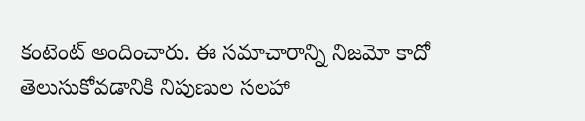కంటెంట్ అందించారు. ఈ సమాచారాన్ని నిజమో కాదో తెలుసుకోవడానికి నిపుణుల సలహా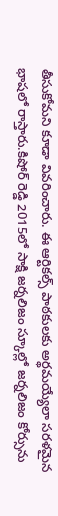తీసుకోమని కూడా వివరించారు. ఈ ఆర్టికల్స్ పాఠకులకు అర్థమయ్యేలా సరళమైన భాషలో రాస్తారు.కిషోర్ రెడ్డి 2015లో సాక్షి జర్నలిజం స్కూల్లో జర్నలిజం కోర్సును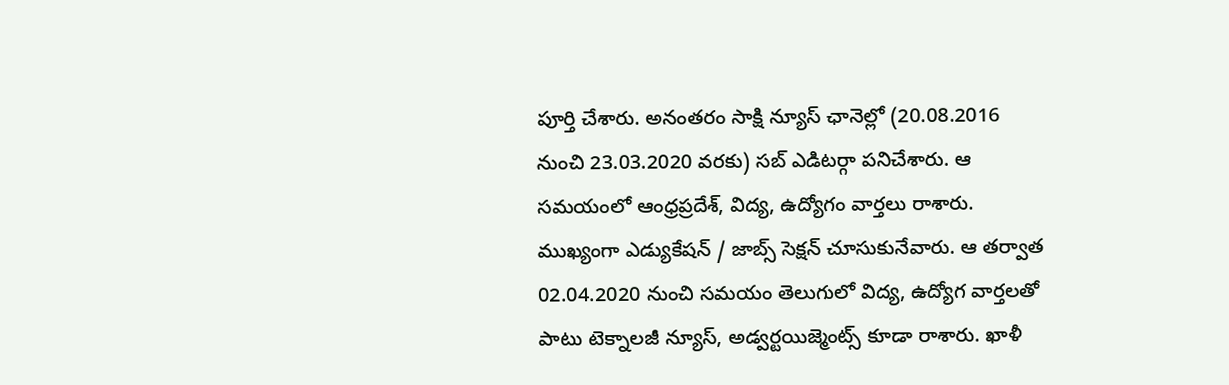పూర్తి చేశారు. అనంతరం సాక్షి న్యూస్ ఛానెల్లో (20.08.2016 నుంచి 23.03.2020 వరకు) సబ్ ఎడిటర్గా పనిచేశారు. ఆ సమయంలో ఆంధ్రప్రదేశ్, విద్య, ఉద్యోగం వార్తలు రాశారు. ముఖ్యంగా ఎడ్యుకేషన్ / జాబ్స్ సెక్షన్ చూసుకునేవారు. ఆ తర్వాత 02.04.2020 నుంచి సమయం తెలుగులో విద్య, ఉద్యోగ వార్తలతో పాటు టెక్నాలజీ న్యూస్, అడ్వర్టయిజ్మెంట్స్ కూడా రాశారు. ఖాళీ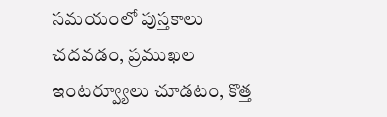సమయంలో పుస్తకాలు చదవడం, ప్రముఖల ఇంటర్వ్యూలు చూడటం, కొత్త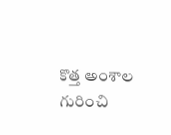కొత్త అంశాల గురించి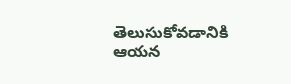తెలుసుకోవడానికి ఆయన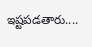ఇష్టపడతారు....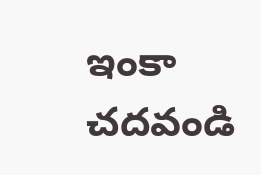ఇంకా చదవండి